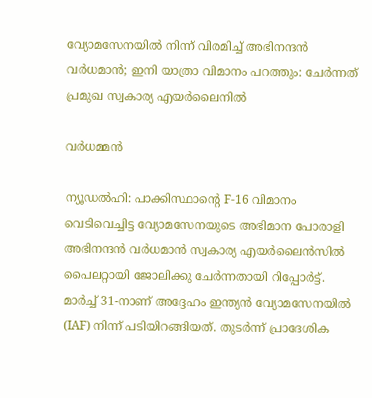വ്യോമസേനയിൽ നിന്ന് വിരമിച്ച് അഭിനന്ദൻ വർധമാൻ; ഇനി യാത്രാ വിമാനം പറത്തും: ചേർന്നത് പ്രമുഖ സ്വകാര്യ എയർലൈനിൽ

വർധമ്മൻ

ന്യൂഡൽഹി: പാക്കിസ്ഥാന്‍റെ F-16 വിമാനം വെടിവെച്ചിട്ട വ്യോമസേനയുടെ അഭിമാന പോരാളി അഭിനന്ദൻ വർധമാൻ സ്വകാര്യ എയർലൈൻസിൽ പൈലറ്റായി ജോലിക്കു ചേർന്നതായി റിപ്പോർട്ട്. മാർച്ച് 31-നാണ് അദ്ദേഹം ഇന്ത്യൻ വ്യോമസേനയിൽ (IAF) നിന്ന് പടിയിറങ്ങിയത്. തുടർന്ന് പ്രാദേശിക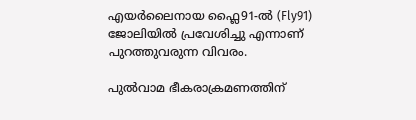എയർലൈനായ ഫ്ലൈ91-ൽ (Fly91) ജോലിയിൽ പ്രവേശിച്ചു എന്നാണ് പുറത്തുവരുന്ന വിവരം.

പുൽവാമ ഭീകരാക്രമണത്തിന്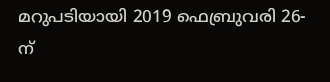മറുപടിയായി 2019 ഫെബ്രുവരി 26-ന്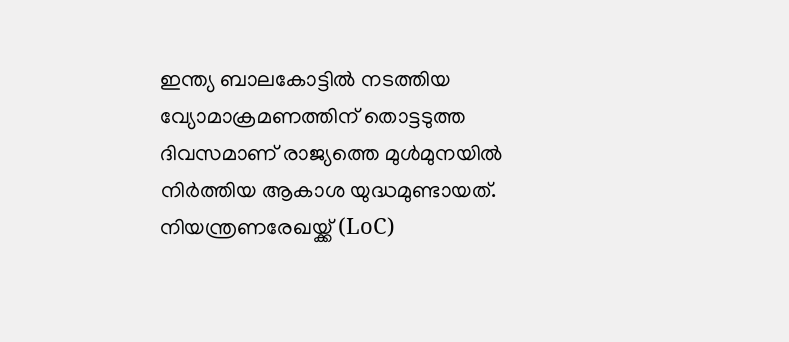ഇന്ത്യ ബാലകോട്ടിൽ നടത്തിയ വ്യോമാക്രമണത്തിന് തൊട്ടടുത്ത ദിവസമാണ് രാജ്യത്തെ മുൾമുനയിൽ നിർത്തിയ ആകാശ യുദ്ധമുണ്ടായത്. നിയന്ത്രണരേഖയ്ക്ക് (LoC)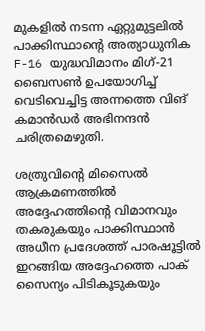മുകളിൽ നടന്ന ഏറ്റുമുട്ടലിൽ പാക്കിസ്ഥാന്‍റെ അത്യാധുനിക F-16 യുദ്ധവിമാനം മിഗ്-21 ബൈസൺ ഉപയോഗിച്ച് വെടിവെച്ചിട്ട അന്നത്തെ വിങ് കമാൻഡർ അഭിനന്ദൻ ചരിത്രമെഴുതി.

ശത്രുവിന്‍റെ മിസൈൽ ആക്രമണത്തിൽ അദ്ദേഹത്തിന്‍റെ വിമാനവും തകരുകയും പാക്കിസ്ഥാൻ അധീന പ്രദേശത്ത് പാരഷൂട്ടിൽ ഇറങ്ങിയ അദ്ദേഹത്തെ പാക് സൈന്യം പിടികൂടുകയും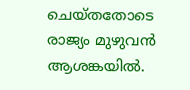ചെയ്തതോടെ രാജ്യം മുഴുവൻ ആശങ്കയിൽ.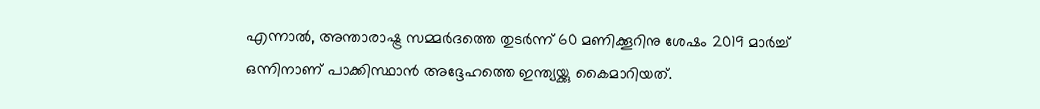എന്നാൽ, അന്താരാഷ്ട്ര സമ്മർദത്തെ തുടർന്ന് 60 മണിക്കൂറിനു ശേഷം 2019 മാർച്ച് ഒന്നിനാണ് പാക്കിസ്ഥാൻ അദ്ദേഹത്തെ ഇന്ത്യയ്ക്കു കൈമാറിയത്.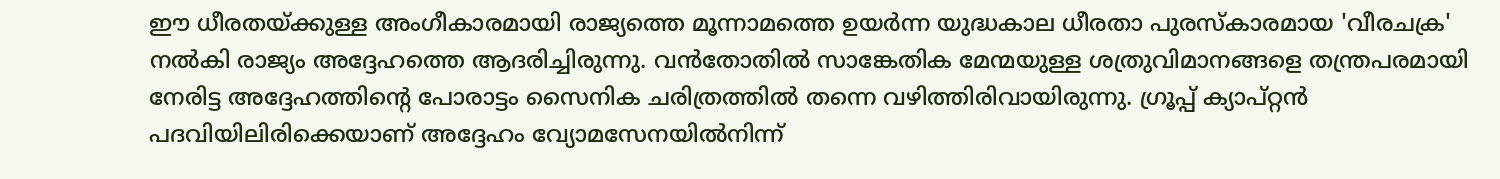ഈ ധീരതയ്ക്കുള്ള അംഗീകാരമായി രാജ്യത്തെ മൂന്നാമത്തെ ഉയർന്ന യുദ്ധകാല ധീരതാ പുരസ്കാരമായ 'വീരചക്ര' നൽകി രാജ്യം അദ്ദേഹത്തെ ആദരിച്ചിരുന്നു. വൻതോതിൽ സാങ്കേതിക മേന്മയുള്ള ശത്രുവിമാനങ്ങളെ തന്ത്രപരമായി നേരിട്ട അദ്ദേഹത്തിന്‍റെ പോരാട്ടം സൈനിക ചരിത്രത്തിൽ തന്നെ വഴിത്തിരിവായിരുന്നു. ഗ്രൂപ്പ് ക്യാപ്റ്റൻ പദവിയിലിരിക്കെയാണ് അദ്ദേഹം വ്യോമസേനയിൽനിന്ന്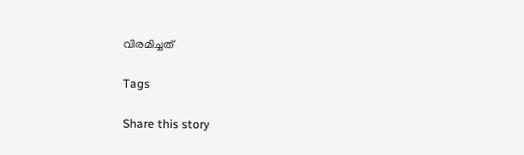വിരമിച്ചത്

Tags

Share this story